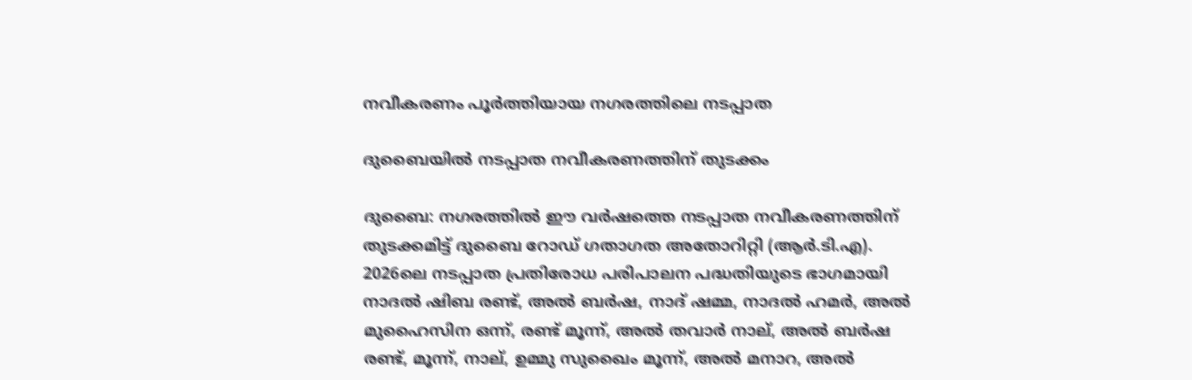നവീകരണം പൂർത്തിയായ നഗരത്തിലെ നടപ്പാത

ദുബൈയിൽ നടപ്പാത നവീകരണത്തിന് തുടക്കം

ദുബൈ: നഗരത്തിൽ ഈ വർഷത്തെ നടപ്പാത നവീകരണത്തിന് തുടക്കമിട്ട് ദുബൈ റോഡ് ഗതാഗത അതോറിറ്റി (ആർ.ടി.എ). 2026ലെ നടപ്പാത പ്രതിരോധ പരിപാലന പദ്ധതിയുടെ ഭാഗമായി നാദൽ ഷിബ രണ്ട്, അൽ ബർഷ, നാദ് ഷമ്മ, നാദൽ ഹമർ, അൽ മുഹൈസിന ഒന്ന്, രണ്ട് മൂന്ന്, അൽ തവാർ നാല്, അൽ ബർഷ രണ്ട്, മൂന്ന്, നാല്, ഉമ്മു സുഖൈം മൂന്ന്, അൽ മനാറ, അൽ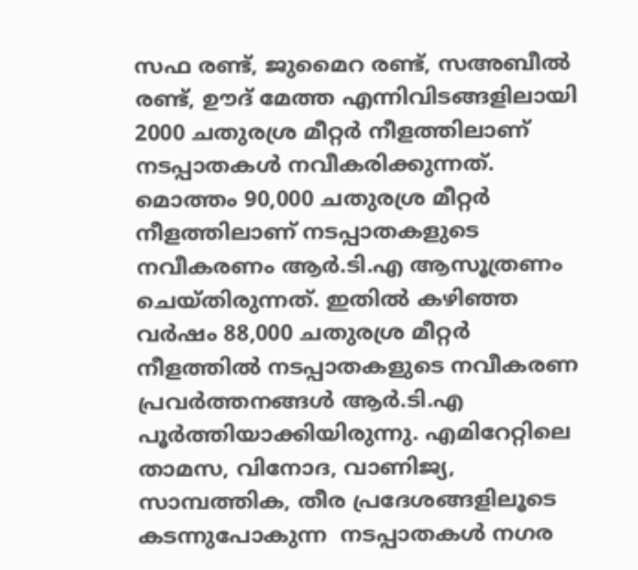സഫ രണ്ട്, ജുമൈറ രണ്ട്, സഅബീൽ രണ്ട്, ഊദ് മേത്ത എന്നിവിടങ്ങളിലായി 2000 ചതുരശ്ര മീറ്റർ നീളത്തിലാണ് നടപ്പാതകൾ നവീകരിക്കുന്നത്. മൊത്തം 90,000 ചതുരശ്ര മീറ്റർ നീളത്തിലാണ് നടപ്പാതകളുടെ നവീകരണം ആർ.ടി.എ ആസൂത്രണം ചെയ്തിരുന്നത്. ഇതിൽ കഴിഞ്ഞ വർഷം 88,000 ചതുരശ്ര മീറ്റർ നീളത്തിൽ നടപ്പാതകളുടെ നവീകരണ പ്രവർത്തനങ്ങൾ ആർ.ടി.എ പൂർത്തിയാക്കിയിരുന്നു. എമിറേറ്റിലെ താമസ, വിനോദ, വാണിജ്യ, സാമ്പത്തിക, തീര പ്രദേശങ്ങളിലൂടെ കടന്നുപോകുന്ന  നടപ്പാതകൾ നഗര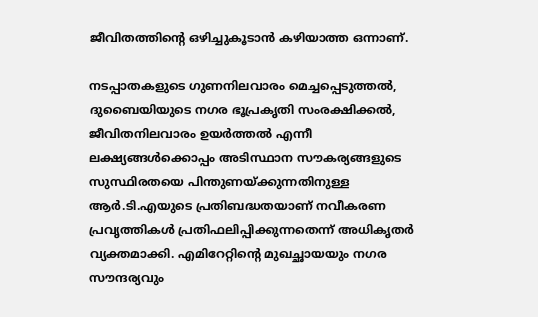ജീവിതത്തിന്‍റെ ഒഴിച്ചുകൂടാൻ കഴിയാത്ത ഒന്നാണ്.

നടപ്പാതകളുടെ ഗുണനിലവാരം മെച്ചപ്പെടുത്തൽ, ദുബൈയിയുടെ നഗര ഭൂപ്രകൃതി സംരക്ഷിക്കൽ, ജീവിതനിലവാരം ഉയർത്തൽ എന്നീ ലക്ഷ്യങ്ങൾക്കൊപ്പം അടിസ്ഥാന സൗകര്യങ്ങളുടെ സുസ്ഥിരതയെ പിന്തുണയ്ക്കുന്നതിനുള്ള ആർ.ടി.എയുടെ പ്രതിബദ്ധതയാണ് നവീകരണ പ്രവൃത്തികൾ പ്രതിഫലിപ്പിക്കുന്നതെന്ന് അധികൃതർ വ്യക്തമാക്കി. എമിറേറ്റിന്‍റെ മുഖച്ഛായയും നഗര സൗന്ദര്യവും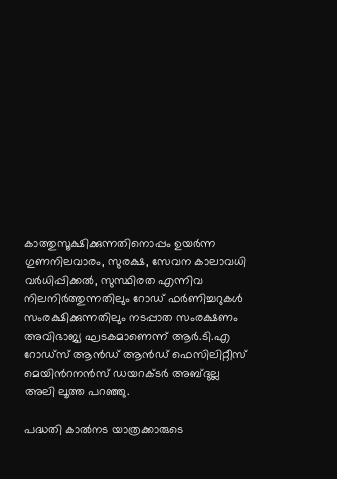കാത്തുസൂക്ഷിക്കുന്നതിനൊപ്പം ഉയർന്ന ഗുണനിലവാരം, സുരക്ഷ, സേവന കാലാവധി വർധിപ്പിക്കൽ, സുസ്ഥിരത എന്നിവ നിലനിർത്തുന്നതിലും റോഡ് ഫർണിച്ചറുകൾ സംരക്ഷിക്കുന്നതിലും നടപ്പാത സംരക്ഷണം അവിഭാജ്യ ഘടകമാണെന്ന് ആർ.ടി.എ റോഡ്സ് ആൻഡ് ആൻഡ് ഫെസിലിറ്റീസ് മെയിന്‍റനൻസ് ഡയറക്ടർ അബ്ദുല്ല അലി ലൂത്ത പറഞ്ഞു.

പദ്ധതി കാൽനട യാത്രക്കാരുടെ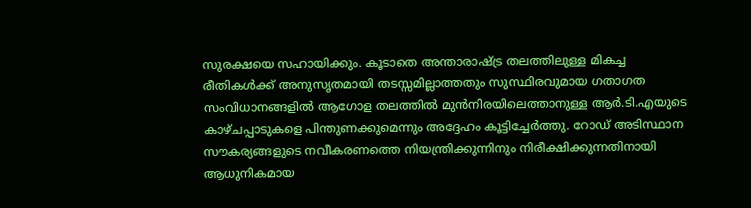സുരക്ഷയെ സഹായിക്കും. കൂടാതെ അന്താരാഷ്ട്ര തലത്തിലുള്ള മികച്ച രീതികൾക്ക് അനുസൃതമായി തടസ്സമില്ലാത്തതും സുസ്ഥിരവുമായ ഗതാഗത സംവിധാനങ്ങളിൽ ആഗോള തലത്തിൽ മുൻനിരയിലെത്താനുള്ള ആർ.ടി.എയുടെ കാഴ്ചപ്പാടുകളെ പിന്തുണക്കുമെന്നും അദ്ദേഹം കൂട്ടിച്ചേർത്തു. റോഡ് അടിസ്ഥാന സൗകര്യങ്ങളുടെ നവീകരണത്തെ നിയന്ത്രിക്കുന്നിനും നിരീക്ഷിക്കുന്നതിനായി ആധുനികമായ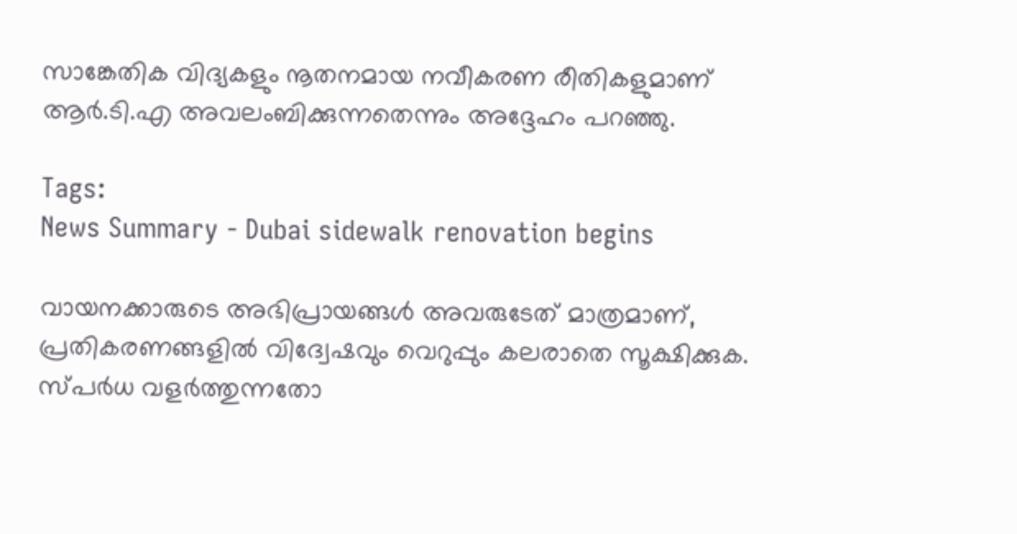സാങ്കേതിക വിദ്യകളും നൂതനമായ നവീകരണ രീതികളുമാണ് ആർ.ടി.എ അവലംബിക്കുന്നതെന്നും അദ്ദേഹം പറഞ്ഞു.

Tags:
News Summary - Dubai sidewalk renovation begins

വായനക്കാരുടെ അഭിപ്രായങ്ങള്‍ അവരുടേത് മാത്രമാണ്, പ്രതികരണങ്ങളിൽ വിദ്വേഷവും വെറുപ്പും കലരാതെ സൂക്ഷിക്കുക. സ്പർധ വളർത്തുന്നതോ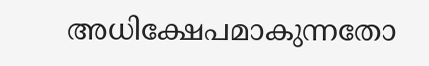അധിക്ഷേപമാകുന്നതോ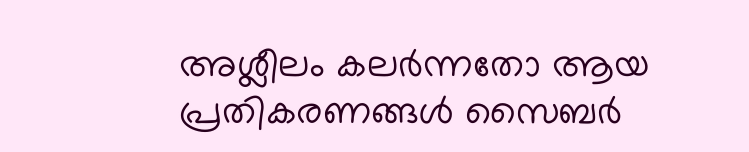അശ്ലീലം കലർന്നതോ ആയ പ്രതികരണങ്ങൾ സൈബർ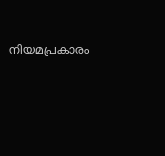നിയമപ്രകാരം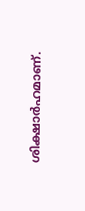ശിക്ഷാർഹമാണ്.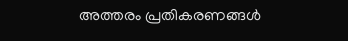അത്തരം പ്രതികരണങ്ങൾ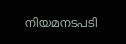നിയമനടപടി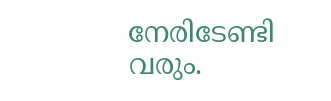നേരിടേണ്ടി വരും.